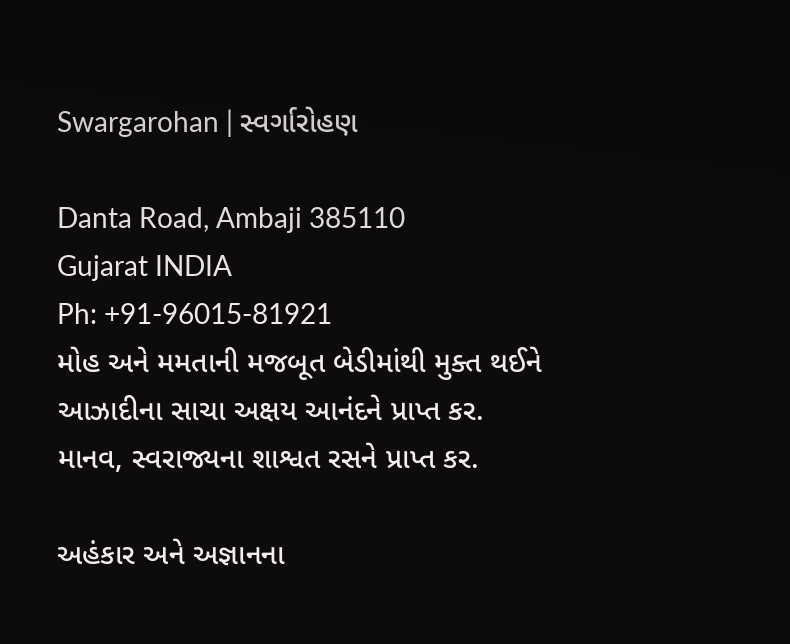Swargarohan | સ્વર્ગારોહણ

Danta Road, Ambaji 385110
Gujarat INDIA
Ph: +91-96015-81921
મોહ અને મમતાની મજબૂત બેડીમાંથી મુક્ત થઈને
આઝાદીના સાચા અક્ષય આનંદને પ્રાપ્ત કર.
માનવ, સ્વરાજ્યના શાશ્વત રસને પ્રાપ્ત કર.

અહંકાર અને અજ્ઞાનના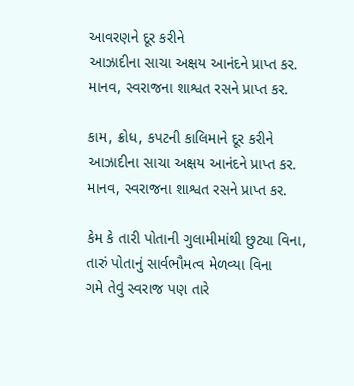આવરણને દૂર કરીને
આઝાદીના સાચા અક્ષય આનંદને પ્રાપ્ત કર.
માનવ, સ્વરાજના શાશ્વત રસને પ્રાપ્ત કર.

કામ, ક્રોધ, કપટની કાલિમાને દૂર કરીને
આઝાદીના સાચા અક્ષય આનંદને પ્રાપ્ત કર.
માનવ, સ્વરાજના શાશ્વત રસને પ્રાપ્ત કર.

કેમ કે તારી પોતાની ગુલામીમાંથી છુટ્યા વિના,
તારું પોતાનું સાર્વભૌમત્વ મેળવ્યા વિના
ગમે તેવું સ્વરાજ પણ તારે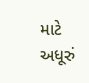માટે અધૂરું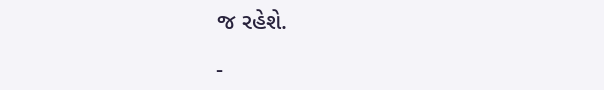જ રહેશે.

-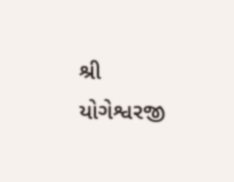શ્રી યોગેશ્વરજી